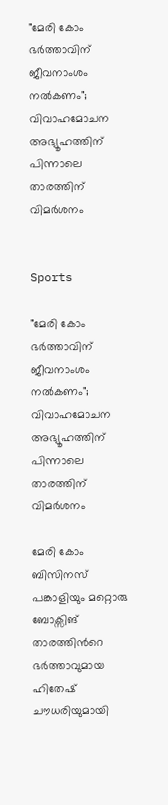"മേരി കോം ഭർത്താവിന് ജീവനാംശം നൽകണം"; വിവാഹമോചന അഭ്യൂഹത്തിന് പിന്നാലെ താരത്തിന് വിമർശനം


Sports

"മേരി കോം ഭർത്താവിന് ജീവനാംശം നൽകണം"; വിവാഹമോചന അഭ്യൂഹത്തിന് പിന്നാലെ താരത്തിന് വിമർശനം

മേരി കോം ബിസിനസ് പങ്കാളിയും മറ്റൊരു ബോക്സിങ് താരത്തിന്‍റെ ഭർത്താവുമായ ഹിതേഷ് ചൗധരിയുമായി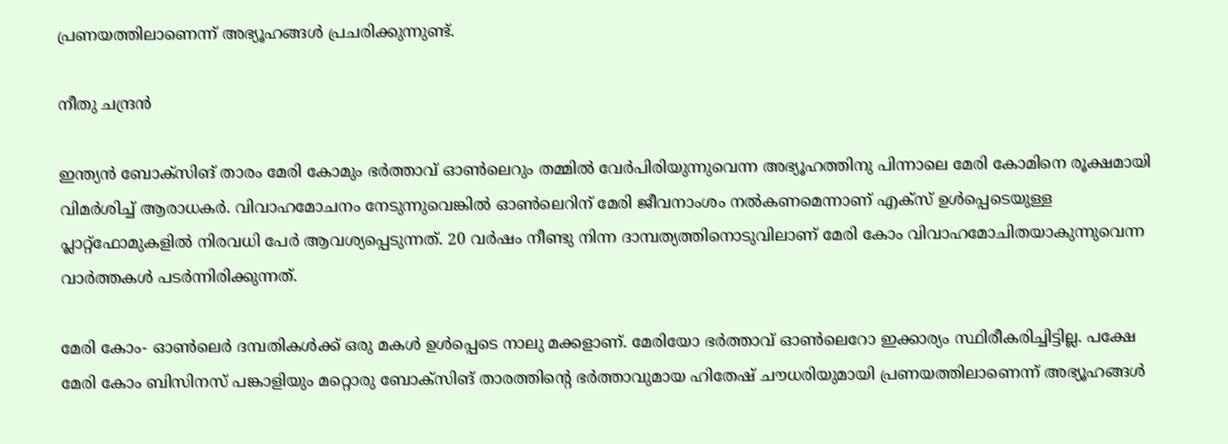പ്രണയത്തിലാണെന്ന് അഭ്യൂഹങ്ങൾ പ്രചരിക്കുന്നുണ്ട്.

നീതു ചന്ദ്രൻ

ഇന്ത്യൻ ബോക്സിങ് താരം മേരി കോമും ഭർത്താവ് ഓൺലെറും തമ്മിൽ വേർപിരിയുന്നുവെന്ന അഭ്യൂഹത്തിനു പിന്നാലെ മേരി കോമിനെ രൂക്ഷമായി വിമർശിച്ച് ആരാധകർ. വിവാഹമോചനം നേടുന്നുവെങ്കിൽ ഓൺലെറിന് മേരി ജീവനാംശം നൽകണമെന്നാണ് എക്സ് ഉൾപ്പെടെയുള്ള പ്ലാറ്റ്ഫോമുകളിൽ നിരവധി പേർ ആവശ്യപ്പെടുന്നത്. 20 വർഷം നീണ്ടു നിന്ന ദാമ്പത്യത്തിനൊടുവിലാണ് മേരി കോം വിവാഹമോചിതയാകുന്നുവെന്ന വാർത്തകൾ പടർന്നിരിക്കുന്നത്.

മേരി കോം- ഓൺലെർ ദമ്പതികൾക്ക് ഒരു മകൾ ഉൾപ്പെടെ നാലു മക്കളാണ്. മേരിയോ ഭർത്താവ് ഓൺലെറോ ഇക്കാര്യം സ്ഥിരീകരിച്ചിട്ടില്ല. പക്ഷേ മേരി കോം ബിസിനസ് പങ്കാളിയും മറ്റൊരു ബോക്സിങ് താരത്തിന്‍റെ ഭർത്താവുമായ ഹിതേഷ് ചൗധരിയുമായി പ്രണയത്തിലാണെന്ന് അഭ്യൂഹങ്ങൾ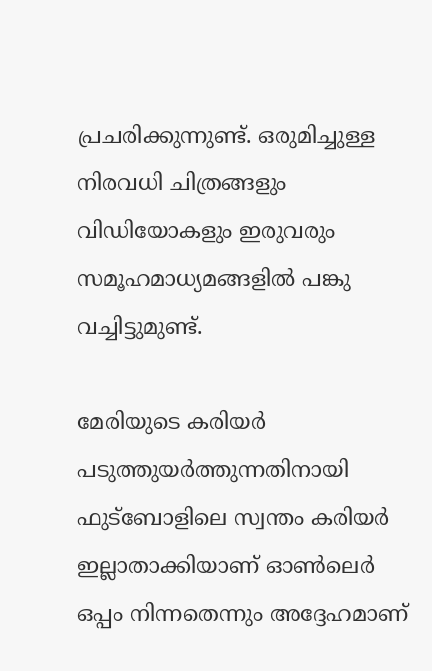പ്രചരിക്കുന്നുണ്ട്. ഒരുമിച്ചുള്ള നിരവധി ചിത്രങ്ങളും വിഡിയോകളും ഇരുവരും സമൂഹമാധ്യമങ്ങളിൽ പങ്കു വച്ചിട്ടുമുണ്ട്.

മേരിയുടെ കരിയർ പടുത്തുയർത്തുന്നതിനായി ഫുട്ബോളിലെ സ്വന്തം കരിയർ ഇല്ലാതാക്കിയാണ് ഓൺ‌ലെർ ഒപ്പം നിന്നതെന്നും അദ്ദേഹമാണ്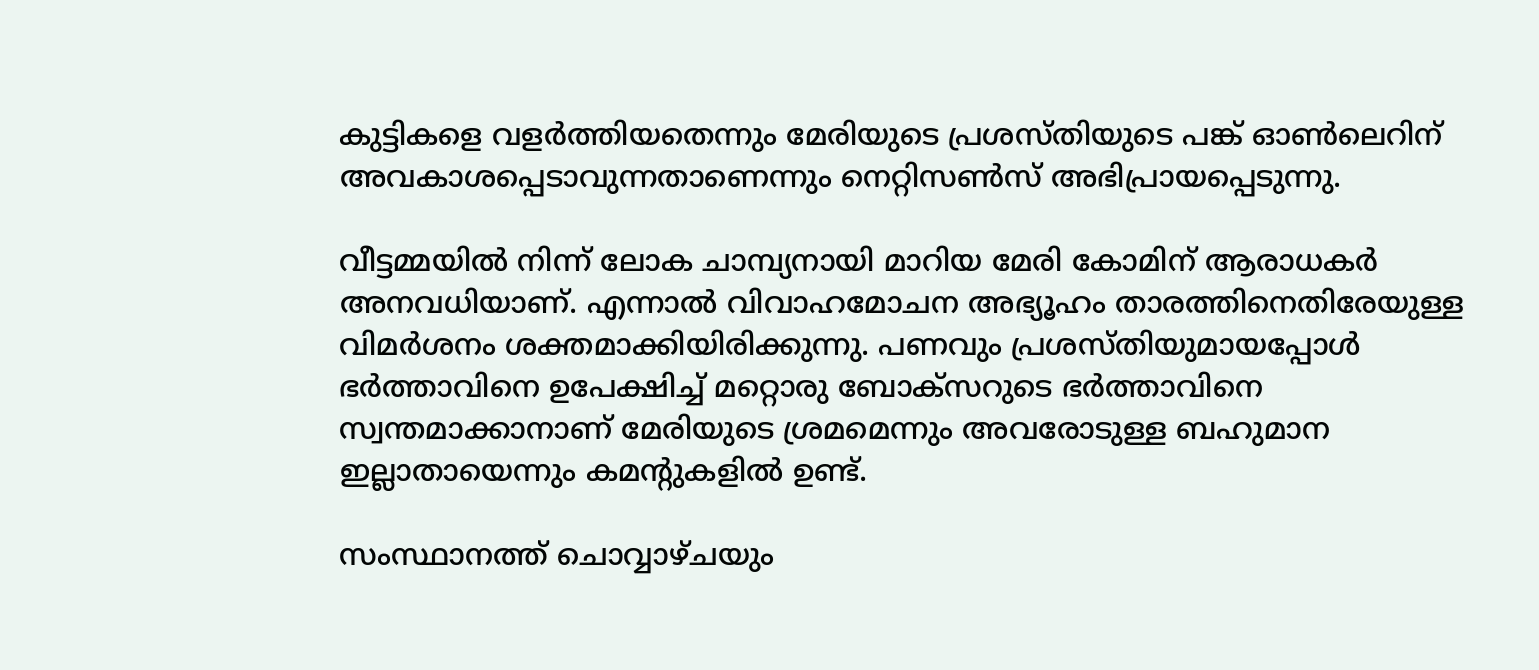കുട്ടികളെ വളർത്തിയതെന്നും മേരിയുടെ പ്രശസ്തിയുടെ പങ്ക് ഓൺലെറിന് അവകാശപ്പെടാവുന്നതാണെന്നും നെറ്റിസൺസ് അഭിപ്രായപ്പെടുന്നു.

വീട്ടമ്മയിൽ നിന്ന് ലോക ചാമ്പ്യനായി മാറിയ മേരി കോമിന് ആരാധകർ അനവധിയാണ്. എന്നാൽ വിവാഹമോചന അഭ്യൂഹം താരത്തിനെതിരേയുള്ള വിമർശനം ശക്തമാക്കിയിരിക്കുന്നു. പണവും പ്രശസ്തിയുമായപ്പോൾ ഭർത്താവിനെ ഉപേക്ഷിച്ച് മറ്റൊരു ബോക്സറുടെ ഭർത്താവിനെ സ്വന്തമാക്കാനാണ് മേരിയുടെ ശ്രമമെന്നും അവരോടുള്ള ബഹുമാന ഇല്ലാതായെന്നും കമന്‍റുകളിൽ ഉണ്ട്.

സംസ്ഥാനത്ത് ചൊവ്വാഴ്ചയും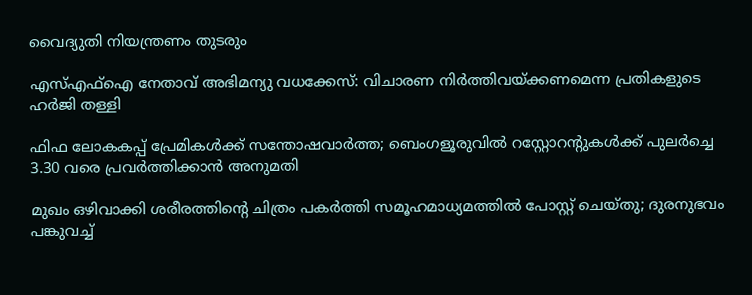വൈദ്യുതി നിയന്ത്രണം തുടരും

എസ്എഫ്ഐ നേതാവ് അഭിമന‍്യു വധക്കേസ്: വിചാരണ നിർത്തിവയ്ക്കണമെന്ന പ്രതികളുടെ ഹർജി തള്ളി

ഫിഫ ലോകകപ്പ് പ്രേമികൾക്ക് സന്തോഷവാർത്ത; ബെംഗളൂരുവിൽ റസ്റ്റോറന്‍റുകൾക്ക് പുലർച്ചെ 3.30 വരെ പ്രവർത്തിക്കാൻ അനുമതി

മുഖം ഒഴിവാക്കി ശരീരത്തിന്‍റെ ചിത്രം പകർത്തി സമൂഹമാധ്യമത്തിൽ പോസ്റ്റ് ചെയ്തു; ദുരനുഭവം പങ്കുവച്ച്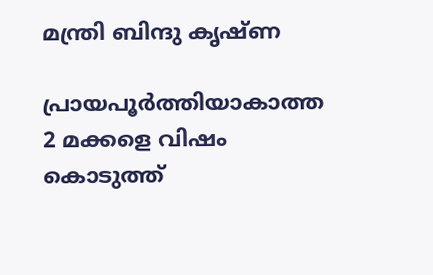മന്ത്രി ബിന്ദു കൃഷ്ണ

പ്രായപൂർത്തിയാകാത്ത 2 മക്കളെ വിഷം കൊടുത്ത്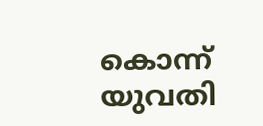കൊന്ന് യുവതി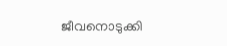ജീവനൊടുക്കി